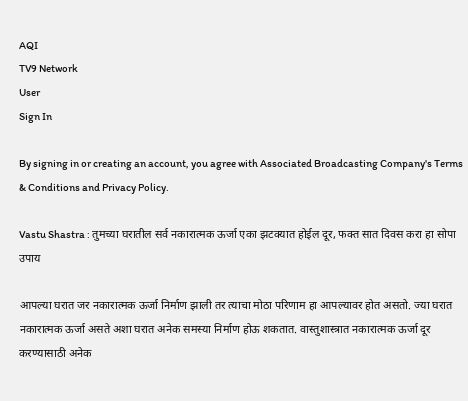AQI
TV9 Network
User
Sign In

By signing in or creating an account, you agree with Associated Broadcasting Company's Terms & Conditions and Privacy Policy.

Vastu Shastra : तुमच्या घरातील सर्व नकारात्मक ऊर्जा एका झटक्यात होईल दूर, फक्त सात दिवस करा हा सोपा उपाय

आपल्या घरात जर नकारात्मक ऊर्जा निर्माण झाली तर त्याचा मोठा परिणाम हा आपल्यावर होत असतो. ज्या घरात नकारात्मक ऊर्जा असते अशा घरात अनेक समस्या निर्माण होऊ शकतात. वास्तुशास्त्रात नकारात्मक ऊर्जा दूर करण्यासाठी अनेक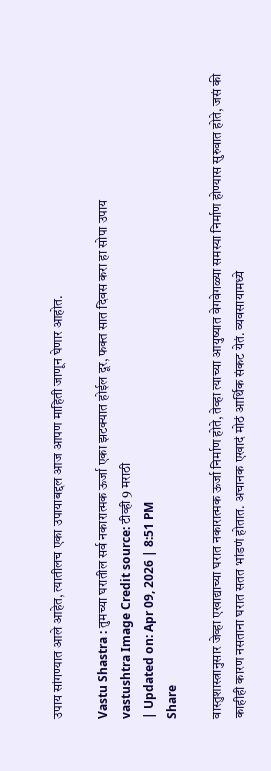उपाय सांगण्यात आले आहेत, त्यातीलच एका उपायाबद्दल आज आपण माहिती जाणून घेणार आहोत.

Vastu Shastra : तुमच्या घरातील सर्व नकारात्मक ऊर्जा एका झटक्यात होईल दूर, फक्त सात दिवस करा हा सोपा उपाय
vastushtra Image Credit source: टीव्ही 9 मराठी
| Updated on: Apr 09, 2026 | 8:51 PM
Share

वास्तुशास्त्रानुसार जेव्हा एखाद्याच्या घरात नकारात्मक ऊर्जा निर्माण होते, तेव्हा त्याच्या आयुष्यात वेगवेगळ्या समस्या निर्माण होण्यास सुरुवात होते, जसं की काहीही कारण नसताना घरात सतत भांडणं होतात. अचानक एखादं मोठं आर्थिक संकट येतं. व्यवसायामध्ये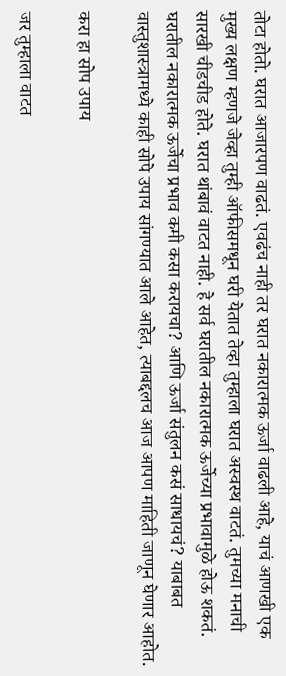तोटा होतो. घरात आजारपण वाढतं. एवढंच नाही तर घरात नकारात्मक ऊर्जा वाढली आहे, याचं आणखी एक मुख्य लक्षण म्हणजे जेव्हा तुम्ही ऑफीसमधून घरी येतात तेव्हा तुम्हाला घरात अस्वस्थ वाटतं. तुमच्या मनाची सारखी चीडचीड होते. घरात थांबावं वाटत नाही. हे सर्व घरातील नकारात्मक ऊर्जेच्या प्रभावामुळे होऊ शकतं. घरातील नकारात्मक ऊर्जेचा प्रभाव कमी कसा करायचा? आणि ऊर्जा संतुलन कसं साधायचं? याबाबत वास्तुशास्त्रामध्ये काही सोपे उपाय सांगण्यात आले आहेत, त्याबद्दलच आज आपण माहिती जाणून घेणार आहोत.

करा हा सोप उपाय

जर तुम्हाला वाटत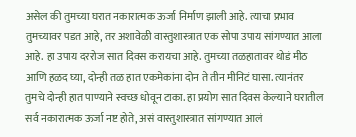असेल की तुमच्या घरात नकारात्मक ऊर्जा निर्माण झाली आहे. त्याचा प्रभाव तुमच्यावर पडत आहे, तर अशावेळी वास्तुशास्त्रात एक सोपा उपाय सांगण्यात आला आहे. हा उपाय दररोज सात दिवस करायचा आहे. तुमच्या तळहातावर थोडं मीठ आणि हळद घ्या, दोन्ही तळ हात एकमेकांना दोन ते तीन मीनिटं घासा. त्यानंतर तुमचे दोन्ही हात पाण्याने स्वच्छ धोवून टाका. हा प्रयोग सात दिवस केल्याने घरातील सर्व नकारात्मक ऊर्जा नष्ट होते, असं वास्तुशास्त्रात सांगण्यात आलं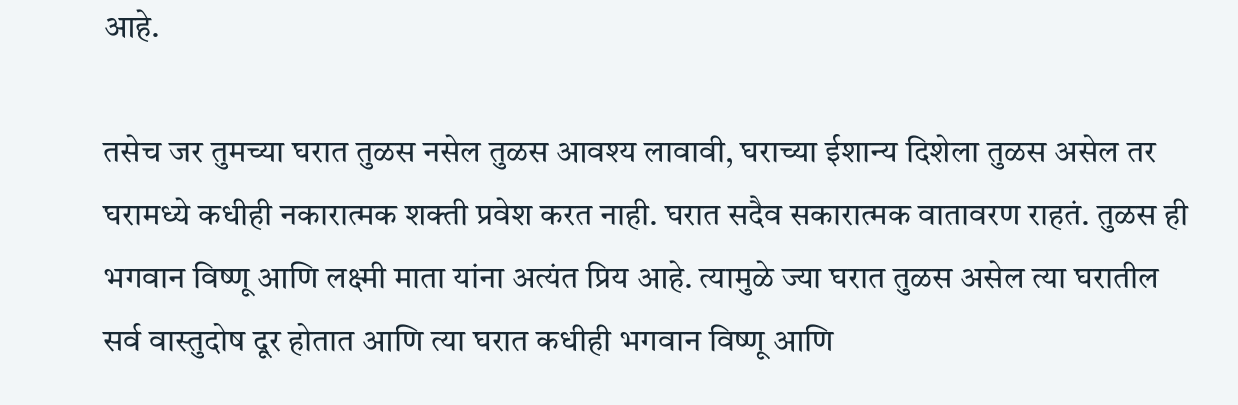आहे.

तसेच जर तुमच्या घरात तुळस नसेल तुळस आवश्य लावावी, घराच्या ईशान्य दिशेला तुळस असेल तर घरामध्ये कधीही नकारात्मक शक्ती प्रवेश करत नाही. घरात सदैव सकारात्मक वातावरण राहतं. तुळस ही भगवान विष्णू आणि लक्ष्मी माता यांना अत्यंत प्रिय आहे. त्यामुळे ज्या घरात तुळस असेल त्या घरातील सर्व वास्तुदोष दूर होतात आणि त्या घरात कधीही भगवान विष्णू आणि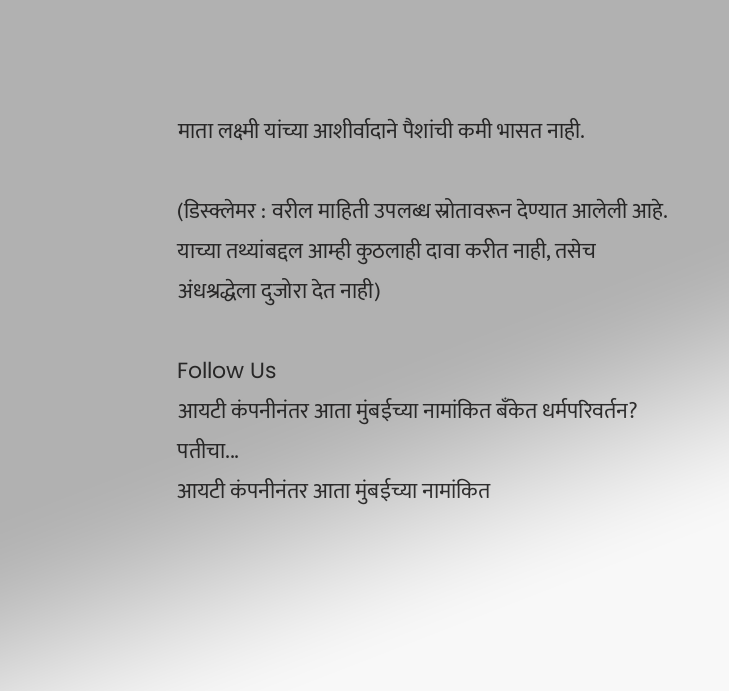माता लक्ष्मी यांच्या आशीर्वादाने पैशांची कमी भासत नाही.

(डिस्क्लेमर : वरील माहिती उपलब्ध स्रोतावरून देण्यात आलेली आहे. याच्या तथ्यांबद्दल आम्ही कुठलाही दावा करीत नाही, तसेच अंधश्रद्धेला दुजोरा देत नाही)

Follow Us
आयटी कंपनीनंतर आता मुंबईच्या नामांकित बँकेत धर्मपरिवर्तन? पतीचा...
आयटी कंपनीनंतर आता मुंबईच्या नामांकित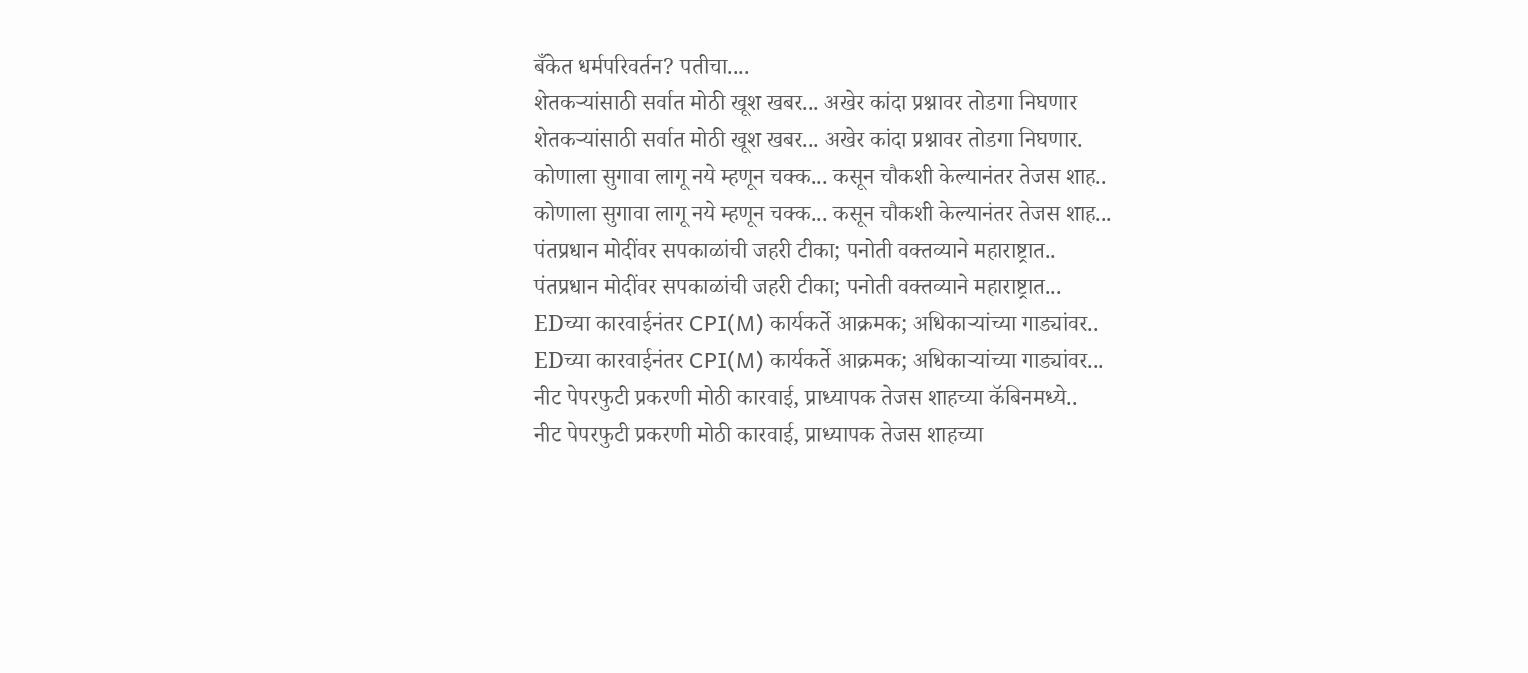बँकेत धर्मपरिवर्तन? पतीचा....
शेतकऱ्यांसाठी सर्वात मोठी खूश खबर... अखेर कांदा प्रश्नावर तोडगा निघणार
शेतकऱ्यांसाठी सर्वात मोठी खूश खबर... अखेर कांदा प्रश्नावर तोडगा निघणार.
कोणाला सुगावा लागू नये म्हणून चक्क... कसून चौकशी केल्यानंतर तेजस शाह..
कोणाला सुगावा लागू नये म्हणून चक्क... कसून चौकशी केल्यानंतर तेजस शाह...
पंतप्रधान मोदींवर सपकाळांची जहरी टीका; पनोती वक्तव्याने महाराष्ट्रात..
पंतप्रधान मोदींवर सपकाळांची जहरी टीका; पनोती वक्तव्याने महाराष्ट्रात...
EDच्या कारवाईनंतर CPI(M) कार्यकर्ते आक्रमक; अधिकाऱ्यांच्या गाड्यांवर..
EDच्या कारवाईनंतर CPI(M) कार्यकर्ते आक्रमक; अधिकाऱ्यांच्या गाड्यांवर...
नीट पेपरफुटी प्रकरणी मोठी कारवाई, प्राध्यापक तेजस शाहच्या कॅबिनमध्ये..
नीट पेपरफुटी प्रकरणी मोठी कारवाई, प्राध्यापक तेजस शाहच्या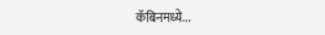कॅबिनमध्ये...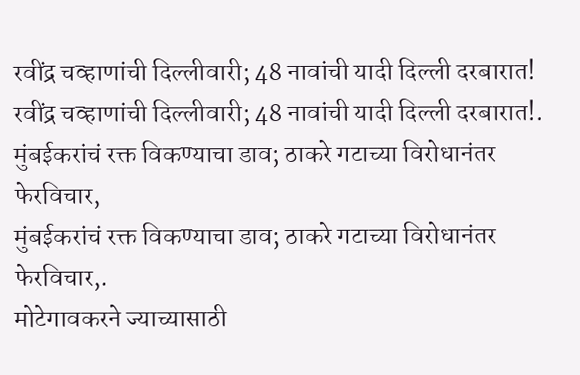रवींद्र चव्हाणांची दिल्लीवारी; 48 नावांची यादी दिल्ली दरबारात!
रवींद्र चव्हाणांची दिल्लीवारी; 48 नावांची यादी दिल्ली दरबारात!.
मुंबईकरांचं रक्त विकण्याचा डाव; ठाकरे गटाच्या विरोधानंतर फेरविचार,
मुंबईकरांचं रक्त विकण्याचा डाव; ठाकरे गटाच्या विरोधानंतर फेरविचार,.
मोटेगावकरने ज्याच्यासाठी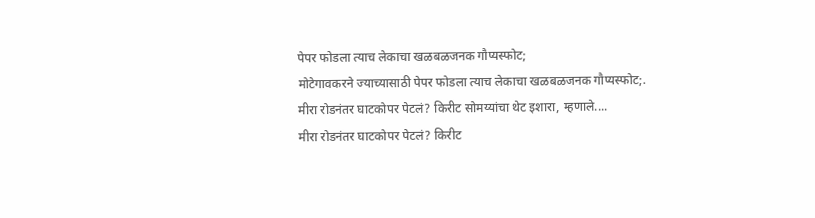पेपर फोडला त्याच लेकाचा खळबळजनक गौप्यस्फोट;
मोटेगावकरने ज्याच्यासाठी पेपर फोडला त्याच लेकाचा खळबळजनक गौप्यस्फोट;.
मीरा रोडनंतर घाटकोपर पेटलं? किरीट सोमय्यांचा थेट इशारा, म्हणाले....
मीरा रोडनंतर घाटकोपर पेटलं? किरीट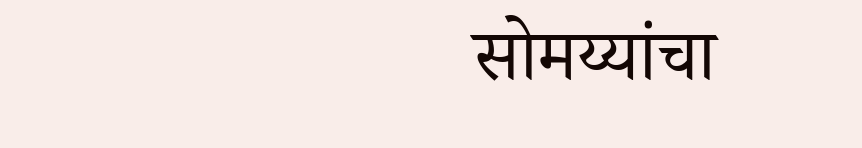सोमय्यांचा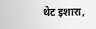थेट इशारा,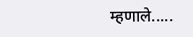म्हणाले.....